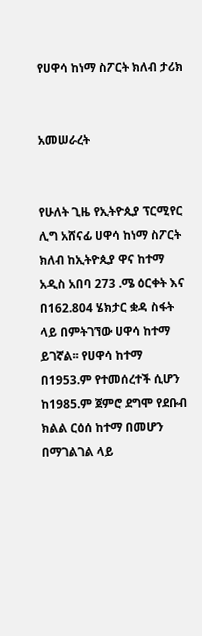የሀዋሳ ከነማ ስፖርት ክለብ ታሪክ


አመሠራረት


የሁለት ጊዜ የኢትዮጲያ ፕርሚየር ሊግ አሸናፊ ሀዋሳ ከነማ ስፖርት ክለብ ከኢትዮጲያ ዋና ከተማ አዲስ አበባ 273 .ሜ ዕርቀት እና በ162.804 ሄክታር ቋዳ ስፋት ላይ በምትገኘው ሀዋሳ ከተማ ይገኛል፡፡ የሀዋሳ ከተማ በ1953.ም የተመሰረተች ሲሆን ከ1985.ም ጀምሮ ደግሞ የደቡብ ክልል ርዕሰ ከተማ በመሆን በማገልገል ላይ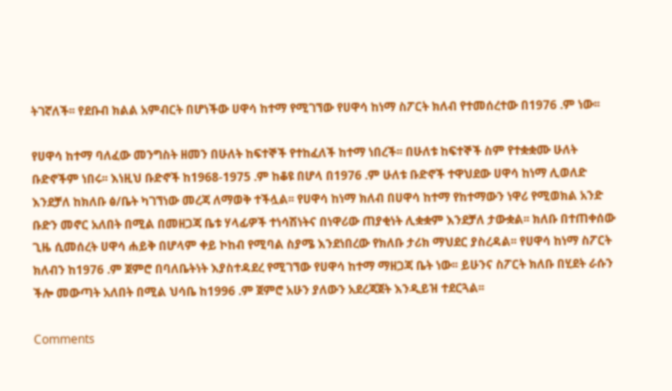ትገኛለች፡፡ የደቡብ ክልል አምብርት በሆነችው ሀዋሳ ከተማ የሚገኘው የሀዋሳ ከነማ ስፖርት ክለብ የተመሰረተው በ1976 .ም ነው፡፡

የሀዋሳ ከተማ ባለፈው መንግስት ዘመን በሁለት ከፍተኞች የተከፈለች ከተማ ነበረች፡፡ በሁለቱ ከፍተኞች ስም የተቋቋሙ ሁለት ቡድኖችም ነበሩ፡፡ እነዚህ ቡድኖች ከ1968-1975 .ም ከቆዩ በሆላ በ1976 .ም ሁለቱ ቡድኖች ተዋህደው ሀዋሳ ከነማ ሊወለድ እንደቻለ ከክለቡ ፅ/ቤት ካገኘነው መረጃ ለማወቅ ተችሏል፡፡ የሀዋሳ ከነማ ክለብ በሀዋሳ ከተማ የከተማውን ነዋሪ የሚወክል አንድ ቡድን መኖር አለበት በሚል በመዘጋጃ ቤቱ ሃላፊዎች ተነሳሽነትና በነዋሪው ጠያቂነት ሊቋቋም እንደቻለ ታውቋል፡፡ ክለቡ በተጠቀሰው ጊዜ ሲመሰረት ሀዋሳ ሐይቅ በሆላም ቀይ ኮከብ የሚባል ስያሜ እንደነበረው የክለቡ ታሪክ ማህደር ያስረዳል፡፡ የሀዋሳ ከነማ ስፖርት ክለብን ከ1976 .ም ጀምሮ በባለቤትነት እያስተዳደረ የሚገኘው የሀዋሳ ከተማ ማዘጋጃ ቤት ነው፡፡ ይሁንና ስፖርት ክለቡ በሂደት ራሱን ችሎ መውጣት አለበት በሚል ህሳቤ ከ1996 .ም ጀምሮ አሁን ያለውን አደረጃጀት እንዲይዝ ተደርጓል፡፡

Comments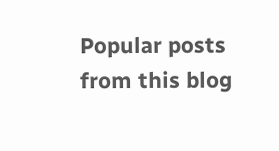Popular posts from this blog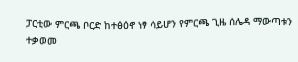ፓርቲው ምርጫ ቦርድ ከተፅዕኖ ነፃ ሳይሆን የምርጫ ጊዜ ሰሌዳ ማውጣቱን ተቃወመ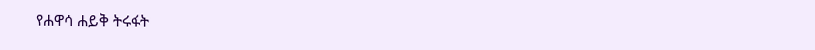የሐዋሳ ሐይቅ ትሩፋት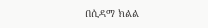በሲዳማ ክልል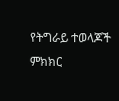የትግራይ ተወላጆች ምክክር